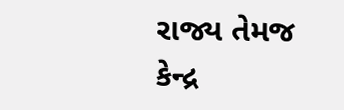રાજ્ય તેમજ કેન્દ્ર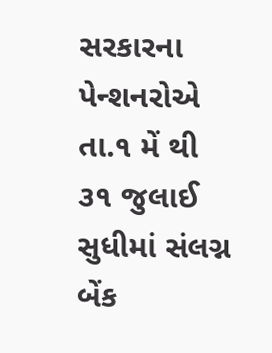સરકારના પેન્શનરોએ તા.૧ મેં થી ૩૧ જુલાઈ સુધીમાં સંલગ્ન બેંક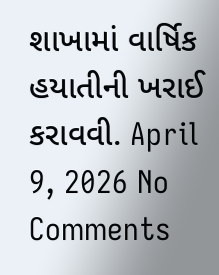શાખામાં વાર્ષિક હયાતીની ખરાઈ કરાવવી. April 9, 2026 No Comments